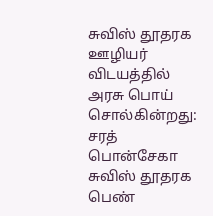சுவிஸ் தூதரக ஊழியர் விடயத்தில் அரசு பொய் சொல்கின்றது: சரத் பொன்சேகா
சுவிஸ் தூதரக பெண்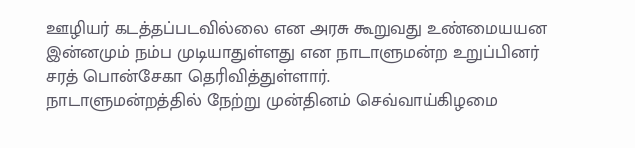ஊழியர் கடத்தப்படவில்லை என அரசு கூறுவது உண்மையயன இன்னமும் நம்ப முடியாதுள்ளது என நாடாளுமன்ற உறுப்பினர் சரத் பொன்சேகா தெரிவித்துள்ளார்.
நாடாளுமன்றத்தில் நேற்று முன்தினம் செவ்வாய்கிழமை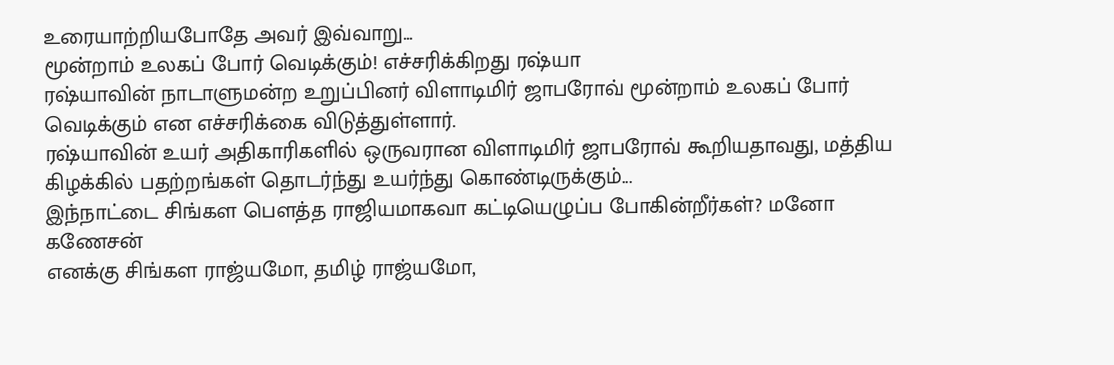உரையாற்றியபோதே அவர் இவ்வாறு...
மூன்றாம் உலகப் போர் வெடிக்கும்! எச்சரிக்கிறது ரஷ்யா
ரஷ்யாவின் நாடாளுமன்ற உறுப்பினர் விளாடிமிர் ஜாபரோவ் மூன்றாம் உலகப் போர் வெடிக்கும் என எச்சரிக்கை விடுத்துள்ளார்.
ரஷ்யாவின் உயர் அதிகாரிகளில் ஒருவரான விளாடிமிர் ஜாபரோவ் கூறியதாவது, மத்திய கிழக்கில் பதற்றங்கள் தொடர்ந்து உயர்ந்து கொண்டிருக்கும்...
இந்நாட்டை சிங்கள பெளத்த ராஜியமாகவா கட்டியெழுப்ப போகின்றீர்கள்? மனோ கணேசன்
எனக்கு சிங்கள ராஜ்யமோ, தமிழ் ராஜ்யமோ,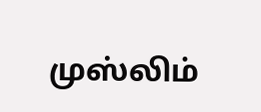முஸ்லிம்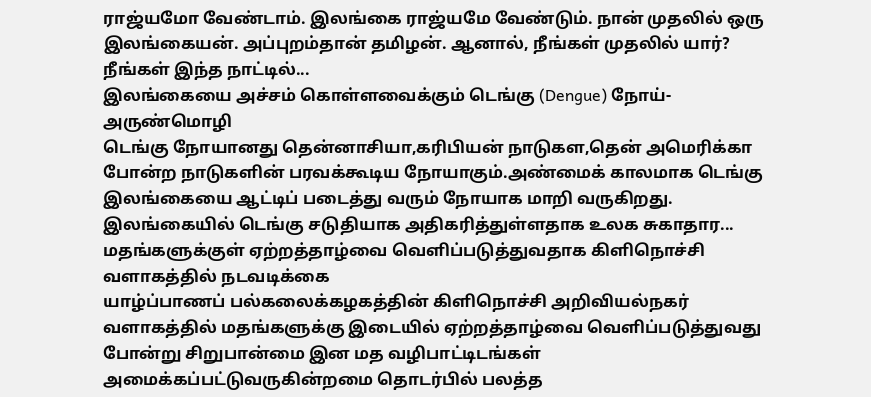ராஜ்யமோ வேண்டாம். இலங்கை ராஜ்யமே வேண்டும். நான் முதலில் ஒரு இலங்கையன். அப்புறம்தான் தமிழன். ஆனால், நீங்கள் முதலில் யார்? நீங்கள் இந்த நாட்டில்...
இலங்கையை அச்சம் கொள்ளவைக்கும் டெங்கு (Dengue) நோய்-அருண்மொழி
டெங்கு நோயானது தென்னாசியா,கரிபியன் நாடுகள,தென் அமெரிக்கா போன்ற நாடுகளின் பரவக்கூடிய நோயாகும்.அண்மைக் காலமாக டெங்கு இலங்கையை ஆட்டிப் படைத்து வரும் நோயாக மாறி வருகிறது. இலங்கையில் டெங்கு சடுதியாக அதிகரித்துள்ளதாக உலக சுகாதார...
மதங்களுக்குள் ஏற்றத்தாழ்வை வெளிப்படுத்துவதாக கிளிநொச்சி வளாகத்தில் நடவடிக்கை
யாழ்ப்பாணப் பல்கலைக்கழகத்தின் கிளிநொச்சி அறிவியல்நகர் வளாகத்தில் மதங்களுக்கு இடையில் ஏற்றத்தாழ்வை வெளிப்படுத்துவது போன்று சிறுபான்மை இன மத வழிபாட்டிடங்கள் அமைக்கப்பட்டுவருகின்றமை தொடர்பில் பலத்த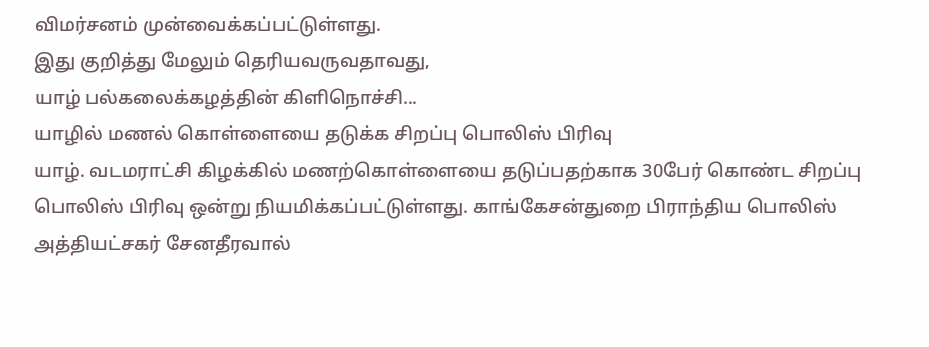விமர்சனம் முன்வைக்கப்பட்டுள்ளது.
இது குறித்து மேலும் தெரியவருவதாவது,
யாழ் பல்கலைக்கழத்தின் கிளிநொச்சி...
யாழில் மணல் கொள்ளையை தடுக்க சிறப்பு பொலிஸ் பிரிவு
யாழ். வடமராட்சி கிழக்கில் மணற்கொள்ளையை தடுப்பதற்காக 30பேர் கொண்ட சிறப்பு பொலிஸ் பிரிவு ஒன்று நியமிக்கப்பட்டுள்ளது. காங்கேசன்துறை பிராந்திய பொலிஸ் அத்தியட்சகர் சேனதீரவால்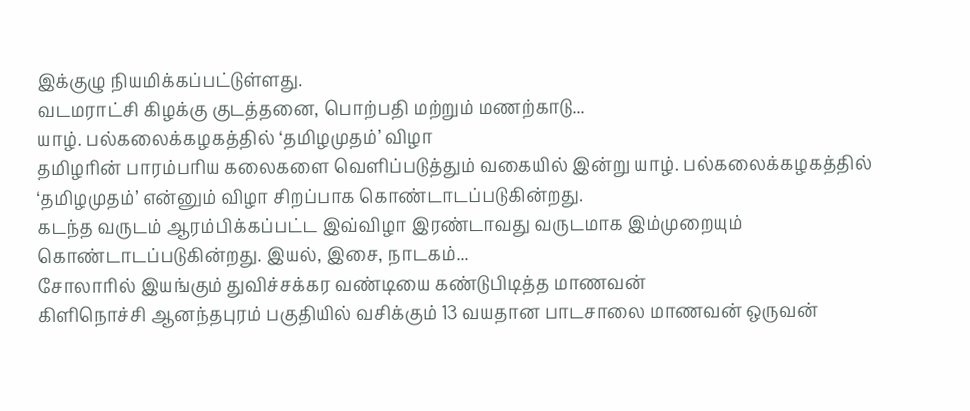இக்குழு நியமிக்கப்பட்டுள்ளது.
வடமராட்சி கிழக்கு குடத்தனை, பொற்பதி மற்றும் மணற்காடு...
யாழ். பல்கலைக்கழகத்தில் ‘தமிழமுதம்’ விழா
தமிழரின் பாரம்பரிய கலைகளை வெளிப்படுத்தும் வகையில் இன்று யாழ். பல்கலைக்கழகத்தில் ‘தமிழமுதம்’ என்னும் விழா சிறப்பாக கொண்டாடப்படுகின்றது.
கடந்த வருடம் ஆரம்பிக்கப்பட்ட இவ்விழா இரண்டாவது வருடமாக இம்முறையும் கொண்டாடப்படுகின்றது. இயல், இசை, நாடகம்...
சோலாரில் இயங்கும் துவிச்சக்கர வண்டியை கண்டுபிடித்த மாணவன்
கிளிநொச்சி ஆனந்தபுரம் பகுதியில் வசிக்கும் 13 வயதான பாடசாலை மாணவன் ஒருவன்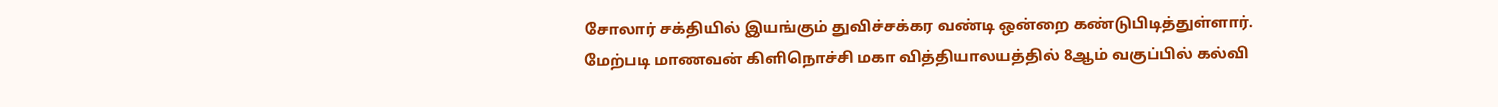சோலார் சக்தியில் இயங்கும் துவிச்சக்கர வண்டி ஒன்றை கண்டுபிடித்துள்ளார்.
மேற்படி மாணவன் கிளிநொச்சி மகா வித்தியாலயத்தில் 8ஆம் வகுப்பில் கல்வி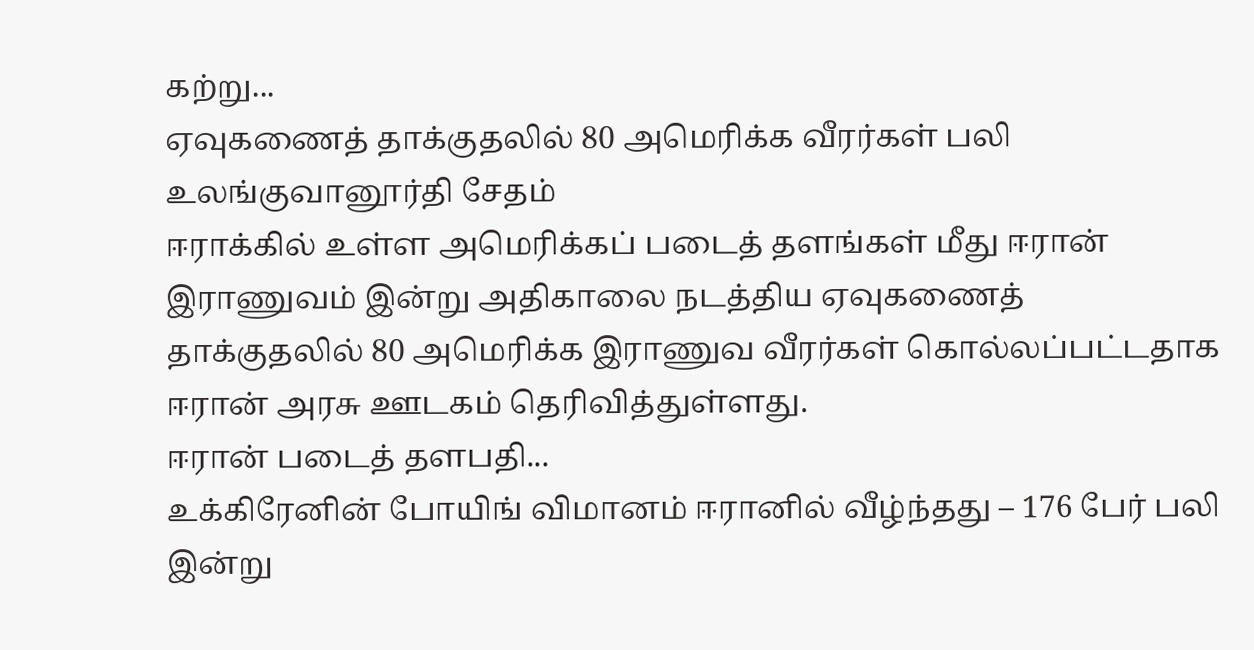கற்று...
ஏவுகணைத் தாக்குதலில் 80 அமெரிக்க வீரர்கள் பலி உலங்குவானூர்தி சேதம்
ஈராக்கில் உள்ள அமெரிக்கப் படைத் தளங்கள் மீது ஈரான் இராணுவம் இன்று அதிகாலை நடத்திய ஏவுகணைத் தாக்குதலில் 80 அமெரிக்க இராணுவ வீரர்கள் கொல்லப்பட்டதாக ஈரான் அரசு ஊடகம் தெரிவித்துள்ளது.
ஈரான் படைத் தளபதி...
உக்கிரேனின் போயிங் விமானம் ஈரானில் வீழ்ந்தது – 176 பேர் பலி
இன்று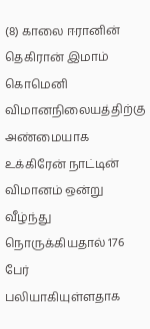(8) காலை ஈரானின் தெகிரான் இமாம் கொமெனி விமானநிலையத்திற்கு அண்மையாக உக்கிரேன் நாட்டின் விமானம் ஒன்று வீழ்ந்து நொருக்கியதால் 176 பேர் பலியாகியுள்ளதாக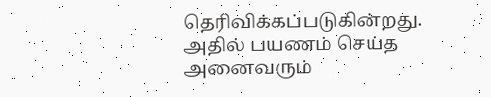தெரிவிக்கப்படுகின்றது.
அதில் பயணம் செய்த அனைவரும்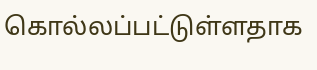கொல்லப்பட்டுள்ளதாக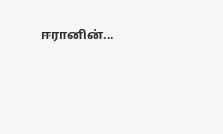ஈரானின்...